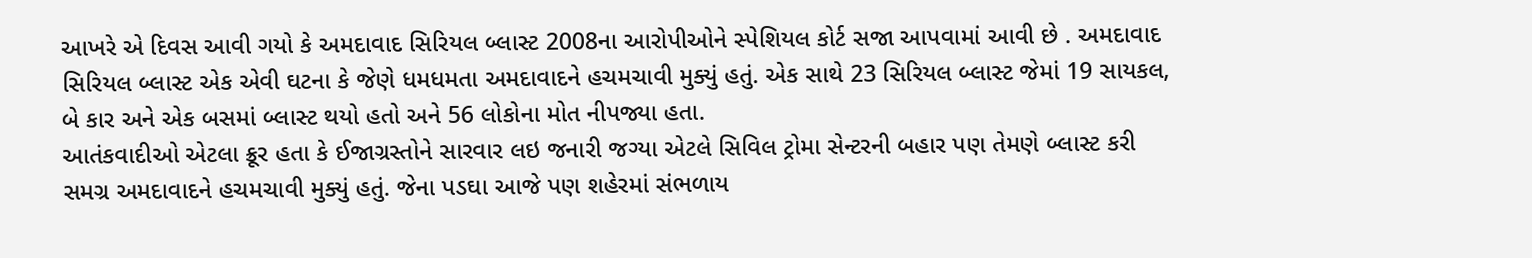આખરે એ દિવસ આવી ગયો કે અમદાવાદ સિરિયલ બ્લાસ્ટ 2008ના આરોપીઓને સ્પેશિયલ કોર્ટ સજા આપવામાં આવી છે . અમદાવાદ સિરિયલ બ્લાસ્ટ એક એવી ઘટના કે જેણે ધમધમતા અમદાવાદને હચમચાવી મુક્યું હતું. એક સાથે 23 સિરિયલ બ્લાસ્ટ જેમાં 19 સાયકલ, બે કાર અને એક બસમાં બ્લાસ્ટ થયો હતો અને 56 લોકોના મોત નીપજ્યા હતા.
આતંકવાદીઓ એટલા ક્રૂર હતા કે ઈજાગ્રસ્તોને સારવાર લઇ જનારી જગ્યા એટલે સિવિલ ટ્રોમા સેન્ટરની બહાર પણ તેમણે બ્લાસ્ટ કરી સમગ્ર અમદાવાદને હચમચાવી મુક્યું હતું. જેના પડઘા આજે પણ શહેરમાં સંભળાય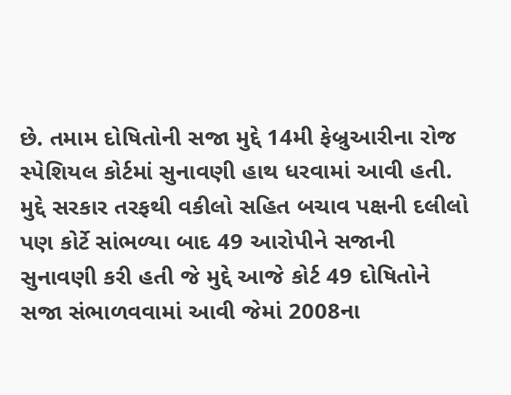છે. તમામ દોષિતોની સજા મુદ્દે 14મી ફેબ્રુઆરીના રોજ સ્પેશિયલ કોર્ટમાં સુનાવણી હાથ ધરવામાં આવી હતી. મુદ્દે સરકાર તરફથી વકીલો સહિત બચાવ પક્ષની દલીલો પણ કોર્ટે સાંભળ્યા બાદ 49 આરોપીને સજાની સુનાવણી કરી હતી જે મુદ્દે આજે કોર્ટ 49 દોષિતોને સજા સંભાળવવામાં આવી જેમાં 2008ના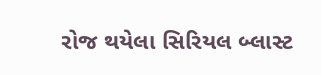રોજ થયેલા સિરિયલ બ્લાસ્ટ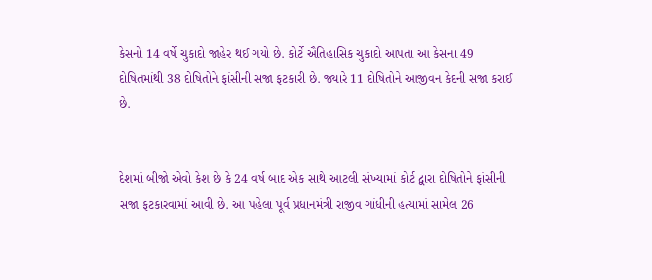કેસનો 14 વર્ષે ચુકાદો જાહેર થઈ ગયો છે. કોર્ટે ઐતિહાસિક ચુકાદો આપતા આ કેસના 49 દોષિતમાંથી 38 દોષિતોને ફાંસીની સજા ફટકારી છે. જ્યારે 11 દોષિતોને આજીવન કેદની સજા કરાઈ છે.


દેશમાં બીજો એવો કેશ છે કે 24 વર્ષ બાદ એક સાથે આટલી સંખ્યામાં કોર્ટ દ્વારા દોષિતોને ફાંસીની સજા ફટકારવામાં આવી છે. આ પહેલા પૂર્વ પ્રધાનમંત્રી રાજીવ ગાંધીની હત્યામાં સામેલ 26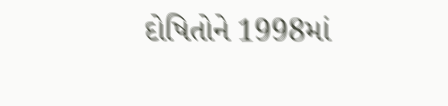દોષિતોને 1998માં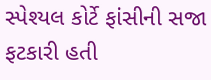સ્પેશ્યલ કોર્ટે ફાંસીની સજા ફટકારી હતી